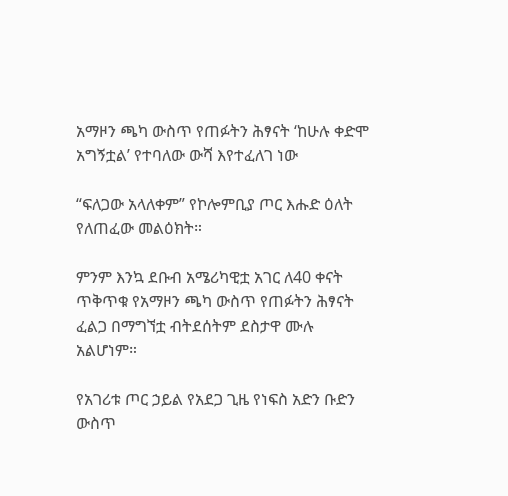አማዞን ጫካ ውስጥ የጠፉትን ሕፃናት ‘ከሁሉ ቀድሞ አግኝቷል’ የተባለው ውሻ እየተፈለገ ነው

“ፍለጋው አላለቀም” የኮሎምቢያ ጦር እሑድ ዕለት የለጠፈው መልዕክት።

ምንም እንኳ ደቡብ አሜሪካዊቷ አገር ለ40 ቀናት ጥቅጥቁ የአማዞን ጫካ ውስጥ የጠፉትን ሕፃናት ፈልጋ በማግኘቷ ብትደሰትም ደስታዋ ሙሉ አልሆነም።

የአገሪቱ ጦር ኃይል የአደጋ ጊዜ የነፍስ አድን ቡድን ውስጥ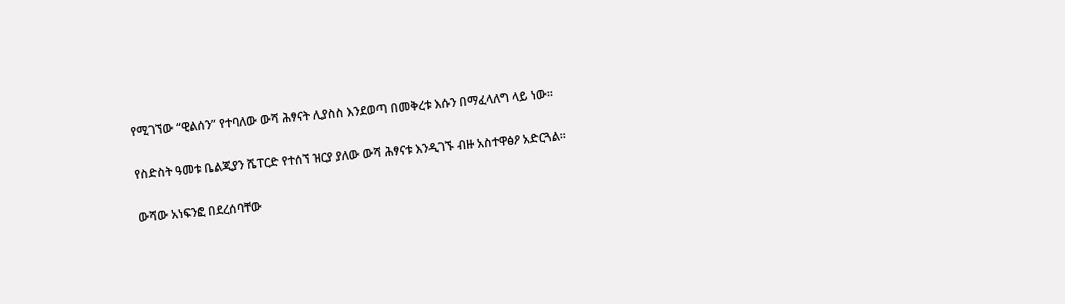የሚገኘው “ዊልሰን” የተባለው ውሻ ሕፃናት ሊያስስ እንደወጣ በመቅረቱ እሱን በማፈላለግ ላይ ነው።

የስድስት ዓመቱ ቤልጂያን ሼፐርድ የተሰኘ ዝርያ ያለው ውሻ ሕፃናቱ እንዲገኙ ብዙ አስተዋፅዖ አድርጓል።

ውሻው አነፍንፎ በደረሰባቸው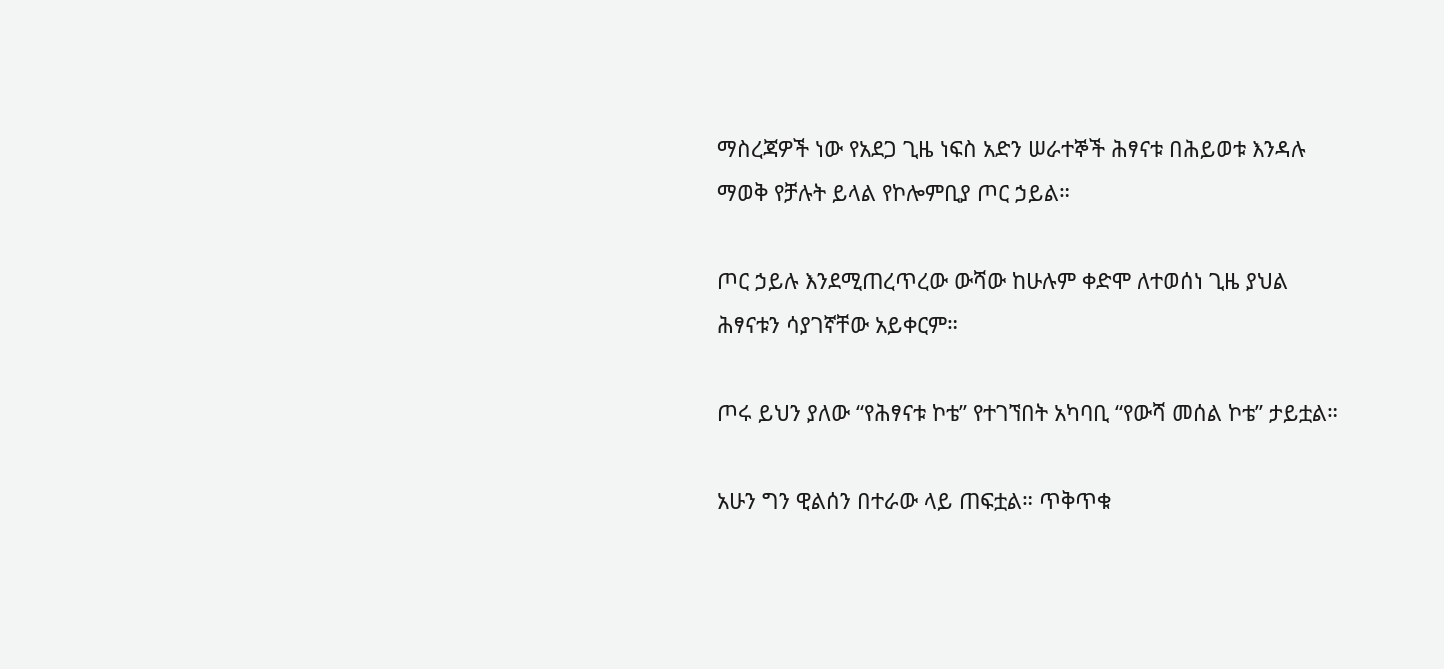ማስረጃዎች ነው የአደጋ ጊዜ ነፍስ አድን ሠራተኞች ሕፃናቱ በሕይወቱ እንዳሉ ማወቅ የቻሉት ይላል የኮሎምቢያ ጦር ኃይል።

ጦር ኃይሉ እንደሚጠረጥረው ውሻው ከሁሉም ቀድሞ ለተወሰነ ጊዜ ያህል ሕፃናቱን ሳያገኛቸው አይቀርም።

ጦሩ ይህን ያለው “የሕፃናቱ ኮቴ” የተገኘበት አካባቢ “የውሻ መሰል ኮቴ” ታይቷል።

አሁን ግን ዊልሰን በተራው ላይ ጠፍቷል። ጥቅጥቁ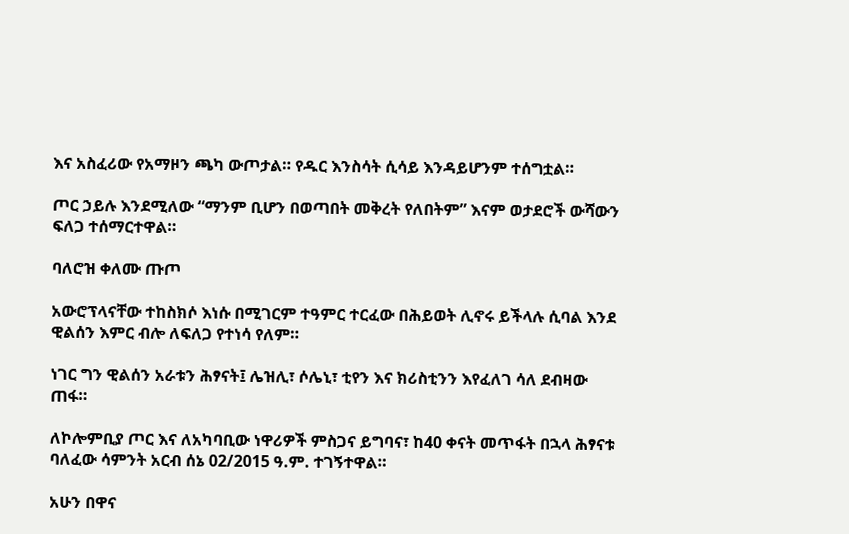እና አስፈሪው የአማዞን ጫካ ውጦታል። የዱር እንስሳት ሲሳይ እንዳይሆንም ተሰግቷል።

ጦር ኃይሉ እንደሚለው “ማንም ቢሆን በወጣበት መቅረት የለበትም” እናም ወታደሮች ውሻውን ፍለጋ ተሰማርተዋል።

ባለሮዝ ቀለሙ ጡጦ

አውሮፕላናቸው ተከስክሶ እነሱ በሚገርም ተዓምር ተርፈው በሕይወት ሊኖሩ ይችላሉ ሲባል እንደ ዊልሰን እምር ብሎ ለፍለጋ የተነሳ የለም።

ነገር ግን ዊልሰን አራቱን ሕፃናት፤ ሌዝሊ፣ ሶሌኒ፣ ቲየን እና ክሪስቲንን እየፈለገ ሳለ ደብዛው ጠፋ።

ለኮሎምቢያ ጦር እና ለአካባቢው ነዋሪዎች ምስጋና ይግባና፣ ከ40 ቀናት መጥፋት በኋላ ሕፃናቱ ባለፈው ሳምንት አርብ ሰኔ 02/2015 ዓ.ም. ተገኝተዋል።

አሁን በዋና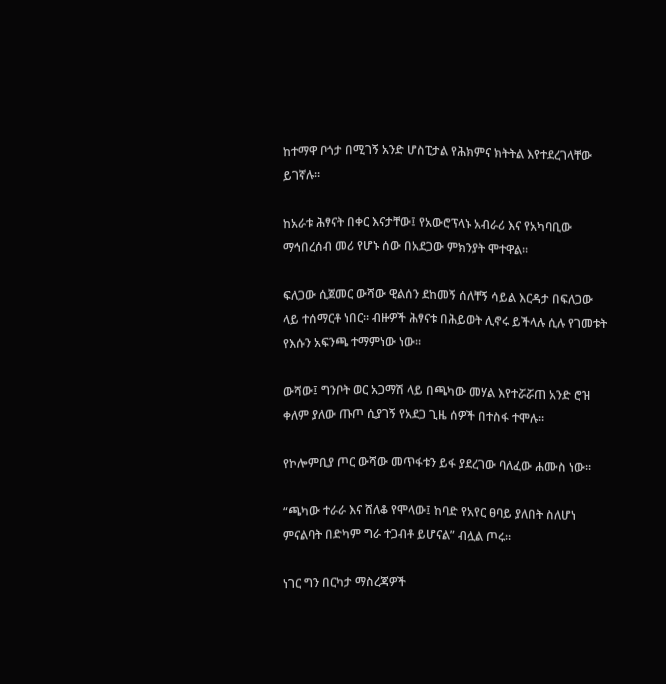ከተማዋ ቦጎታ በሚገኝ አንድ ሆስፒታል የሕክምና ክትትል እየተደረገላቸው ይገኛሉ።

ከአራቱ ሕፃናት በቀር እናታቸው፤ የአውሮፕላኑ አብራሪ እና የአካባቢው ማኅበረሰብ መሪ የሆኑ ሰው በአደጋው ምክንያት ሞተዋል።

ፍለጋው ሲጀመር ውሻው ዊልሰን ደከመኝ ሰለቸኝ ሳይል እርዳታ በፍለጋው ላይ ተሰማርቶ ነበር። ብዙዎች ሕፃናቱ በሕይወት ሊኖሩ ይችላሉ ሲሉ የገመቱት የእሱን አፍንጫ ተማምነው ነው።

ውሻው፤ ግንቦት ወር አጋማሽ ላይ በጫካው መሃል እየተሯሯጠ አንድ ሮዝ ቀለም ያለው ጡጦ ሲያገኝ የአደጋ ጊዜ ሰዎች በተስፋ ተሞሉ።

የኮሎምቢያ ጦር ውሻው መጥፋቱን ይፋ ያደረገው ባለፈው ሐሙስ ነው።

“ጫካው ተራራ እና ሸለቆ የሞላው፤ ከባድ የአየር ፀባይ ያለበት ስለሆነ ምናልባት በድካም ግራ ተጋብቶ ይሆናል” ብሏል ጦሩ።

ነገር ግን በርካታ ማስረጃዎች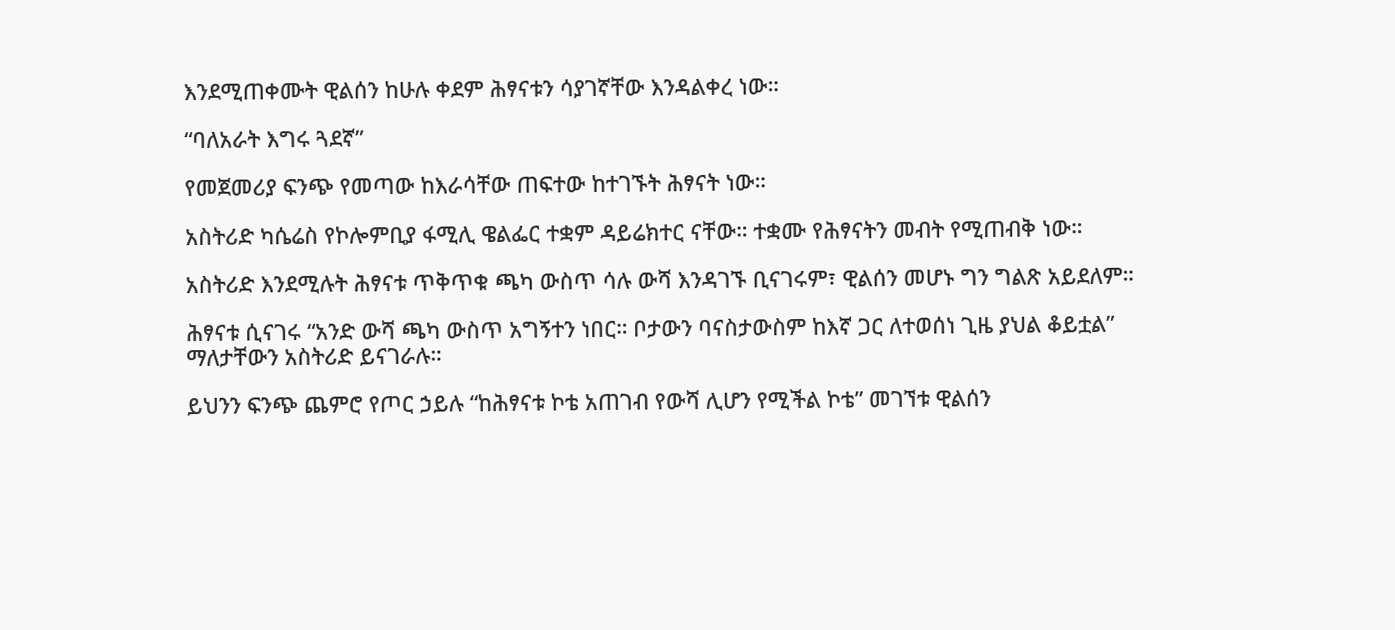እንደሚጠቀሙት ዊልሰን ከሁሉ ቀደም ሕፃናቱን ሳያገኛቸው እንዳልቀረ ነው።

“ባለአራት እግሩ ጓደኛ”

የመጀመሪያ ፍንጭ የመጣው ከእራሳቸው ጠፍተው ከተገኙት ሕፃናት ነው።

አስትሪድ ካሴሬስ የኮሎምቢያ ፋሚሊ ዌልፌር ተቋም ዳይሬክተር ናቸው። ተቋሙ የሕፃናትን መብት የሚጠብቅ ነው።

አስትሪድ እንደሚሉት ሕፃናቱ ጥቅጥቁ ጫካ ውስጥ ሳሉ ውሻ እንዳገኙ ቢናገሩም፣ ዊልሰን መሆኑ ግን ግልጽ አይደለም።

ሕፃናቱ ሲናገሩ “አንድ ውሻ ጫካ ውስጥ አግኝተን ነበር። ቦታውን ባናስታውስም ከእኛ ጋር ለተወሰነ ጊዜ ያህል ቆይቷል” ማለታቸውን አስትሪድ ይናገራሉ።

ይህንን ፍንጭ ጨምሮ የጦር ኃይሉ “ከሕፃናቱ ኮቴ አጠገብ የውሻ ሊሆን የሚችል ኮቴ” መገኘቱ ዊልሰን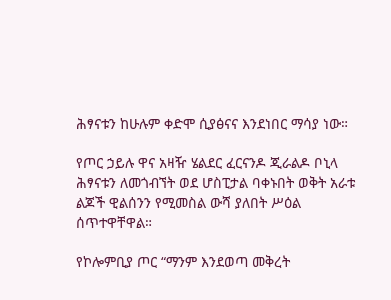ሕፃናቱን ከሁሉም ቀድሞ ሲያፅናና እንደነበር ማሳያ ነው።

የጦር ኃይሉ ዋና አዛዥ ሄልደር ፈርናንዶ ጂራልዶ ቦኒላ ሕፃናቱን ለመጎብኘት ወደ ሆስፒታል ባቀኑበት ወቅት አራቱ ልጆች ዊልሰንን የሚመስል ውሻ ያለበት ሥዕል ሰጥተዋቸዋል።

የኮሎምቢያ ጦር “ማንም እንደወጣ መቅረት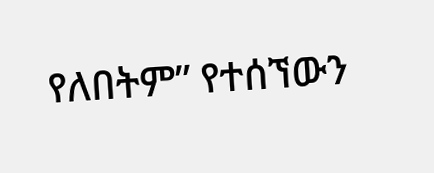የለበትም” የተሰኘውን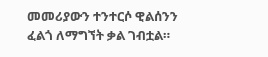መመሪያውን ተንተርሶ ዊልሰንን ፈልጎ ለማግኘት ቃል ገብቷል።